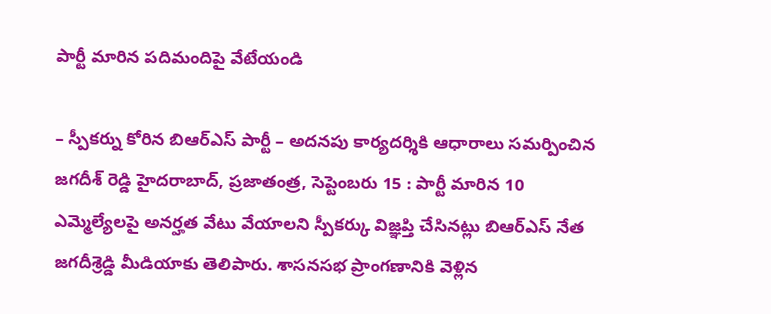పార్టీ మారిన పదిమందిపై వేటేయండి

– స్పీకర్ను కోరిన బిఆర్ఎస్ పార్టీ – అదనపు కార్యదర్శికి ఆధారాలు సమర్పించిన జగదీశ్ రెడ్డి హైదరాబాద్, ప్రజాతంత్ర, సెప్టెంబరు 15 : పార్టీ మారిన 10 ఎమ్మెల్యేలపై అనర్హత వేటు వేయాలని స్పీకర్కు విజ్ఞప్తి చేసినట్లు బిఆర్ఎస్ నేత జగదీశ్రెడ్డి మీడియాకు తెలిపారు. శాసనసభ ప్రాంగణానికి వెళ్లిన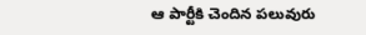ఆ పార్టీకి చెందిన పలువురు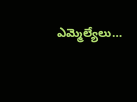ఎమ్మెల్యేలు…